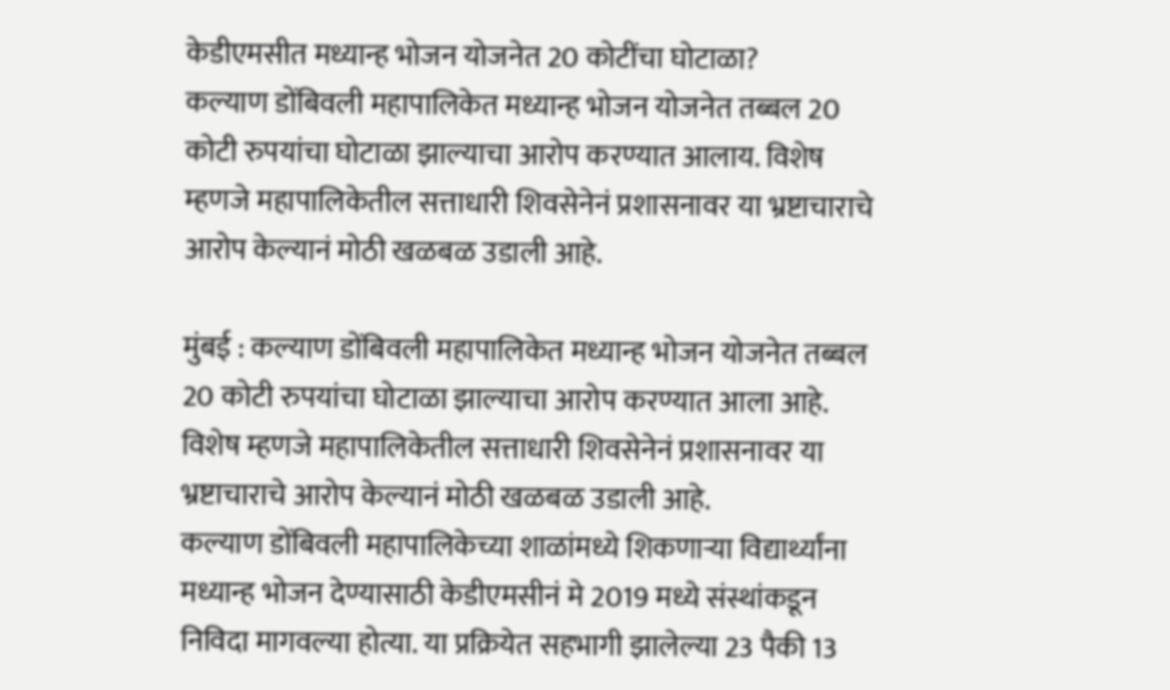केडीएमसीत मध्यान्ह भोजन योजनेत 20 कोटींचा घोटाळा?
कल्याण डोंबिवली महापालिकेत मध्यान्ह भोजन योजनेत तब्बल 20 कोटी रुपयांचा घोटाळा झाल्याचा आरोप करण्यात आलाय. विशेष म्हणजे महापालिकेतील सत्ताधारी शिवसेनेनं प्रशासनावर या भ्रष्टाचाराचे आरोप केल्यानं मोठी खळबळ उडाली आहे.

मुंबई : कल्याण डोंबिवली महापालिकेत मध्यान्ह भोजन योजनेत तब्बल 20 कोटी रुपयांचा घोटाळा झाल्याचा आरोप करण्यात आला आहे. विशेष म्हणजे महापालिकेतील सत्ताधारी शिवसेनेनं प्रशासनावर या भ्रष्टाचाराचे आरोप केल्यानं मोठी खळबळ उडाली आहे.
कल्याण डोंबिवली महापालिकेच्या शाळांमध्ये शिकणाऱ्या विद्यार्थ्यांना मध्यान्ह भोजन देण्यासाठी केडीएमसीनं मे 2019 मध्ये संस्थांकडून निविदा मागवल्या होत्या. या प्रक्रियेत सहभागी झालेल्या 23 पैकी 13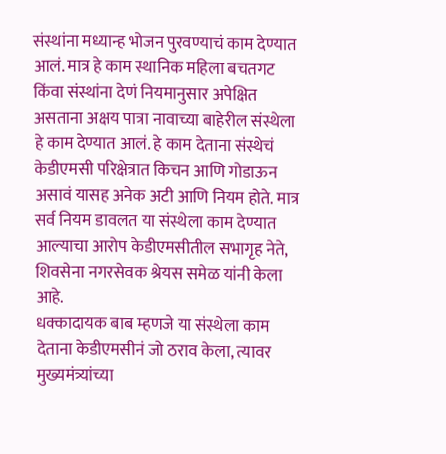संस्थांना मध्यान्ह भोजन पुरवण्याचं काम देण्यात आलं. मात्र हे काम स्थानिक महिला बचतगट किंवा संस्थांना देणं नियमानुसार अपेक्षित असताना अक्षय पात्रा नावाच्या बाहेरील संस्थेला हे काम देण्यात आलं. हे काम देताना संस्थेचं केडीएमसी परिक्षेत्रात किचन आणि गोडाऊन असावं यासह अनेक अटी आणि नियम होते. मात्र सर्व नियम डावलत या संस्थेला काम देण्यात आल्याचा आरोप केडीएमसीतील सभागृह नेते, शिवसेना नगरसेवक श्रेयस समेळ यांनी केला आहे.
धक्कादायक बाब म्हणजे या संस्थेला काम देताना केडीएमसीनं जो ठराव केला, त्यावर मुख्यमंत्र्यांच्या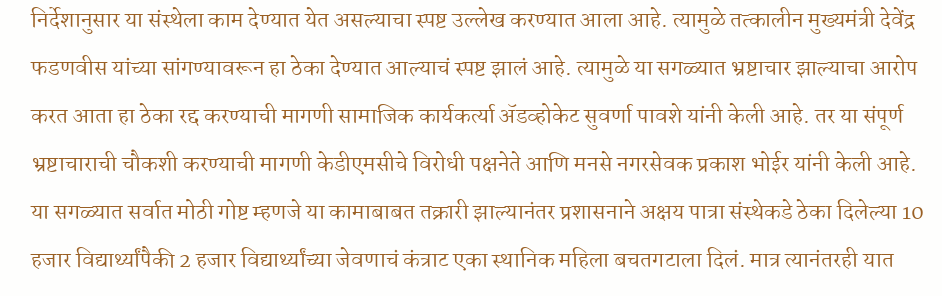निर्देशानुसार या संस्थेला काम देण्यात येत असल्याचा स्पष्ट उल्लेख करण्यात आला आहे. त्यामुळे तत्कालीन मुख्यमंत्री देवेंद्र फडणवीस यांच्या सांगण्यावरून हा ठेका देण्यात आल्याचं स्पष्ट झालं आहे. त्यामुळे या सगळ्यात भ्रष्टाचार झाल्याचा आरोप करत आता हा ठेका रद्द करण्याची मागणी सामाजिक कार्यकर्त्या ॲडव्होकेट सुवर्णा पावशे यांनी केली आहे. तर या संपूर्ण भ्रष्टाचाराची चौकशी करण्याची मागणी केडीएमसीचे विरोधी पक्षनेते आणि मनसे नगरसेवक प्रकाश भोईर यांनी केली आहे.
या सगळ्यात सर्वात मोठी गोष्ट म्हणजे या कामाबाबत तक्रारी झाल्यानंतर प्रशासनाने अक्षय पात्रा संस्थेकडे ठेका दिलेल्या 10 हजार विद्यार्थ्यांपैकी 2 हजार विद्यार्थ्यांच्या जेवणाचं कंत्राट एका स्थानिक महिला बचतगटाला दिलं. मात्र त्यानंतरही यात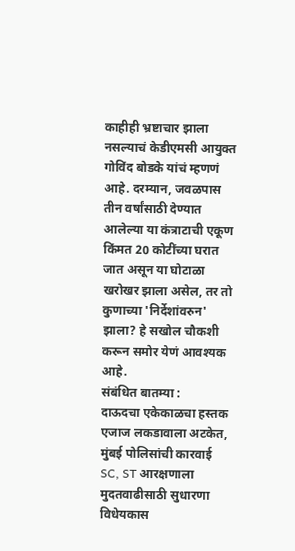काहीही भ्रष्टाचार झाला नसल्याचं केडीएमसी आयुक्त गोविंद बोडके यांचं म्हणणं आहे. दरम्यान, जवळपास तीन वर्षांसाठी देण्यात आलेल्या या कंत्राटाची एकूण किंमत 20 कोटींच्या घरात जात असून या घोटाळा खरोखर झाला असेल, तर तो कुणाच्या 'निर्देशांवरुन' झाला? हे सखोल चौकशी करून समोर येणं आवश्यक आहे.
संबंधित बातम्या :
दाऊदचा एकेकाळचा हस्तक एजाज लकडावाला अटकेत, मुंबई पोलिसांची कारवाई
SC, ST आरक्षणाला मुदतवाढीसाठी सुधारणा विधेयकास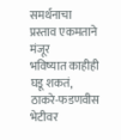समर्थनाचा प्रस्ताव एकमताने मंजूर
भविष्यात काहीही घडू शकतं, ठाकरे-फडणवीस भेटीवर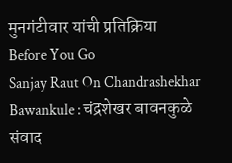मुनगंटीवार यांची प्रतिक्रिया
Before You Go
Sanjay Raut On Chandrashekhar Bawankule : चंद्रशेखर बावनकुळे संवाद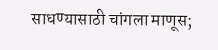साधण्यासाठी चांगला माणूस;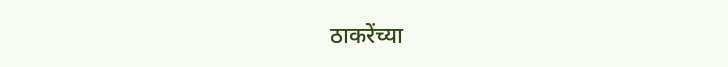ठाकरेंच्या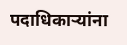पदाधिकाऱ्यांना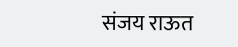संजय राऊत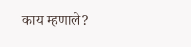काय म्हणाले?